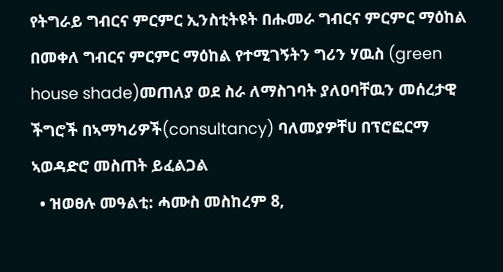የትግራይ ግብርና ምርምር ኢንስቲትዩት በሑመራ ግብርና ምርምር ማዕከል በመቀለ ግብርና ምርምር ማዕከል የተሚገኝትን ግሪን ሃዉስ (green house shade)መጠለያ ወደ ስራ ለማስገባት ያለዐባቸዉን መሰረታዊ ችግሮች በኣማካሪዎች(consultancy) ባለመያዎቸሀ በፕሮፎርማ ኣወዳድሮ መስጠት ይፈልጋል
  • ዝወፀሉ መዓልቲ: ሓሙስ መስከረም 8,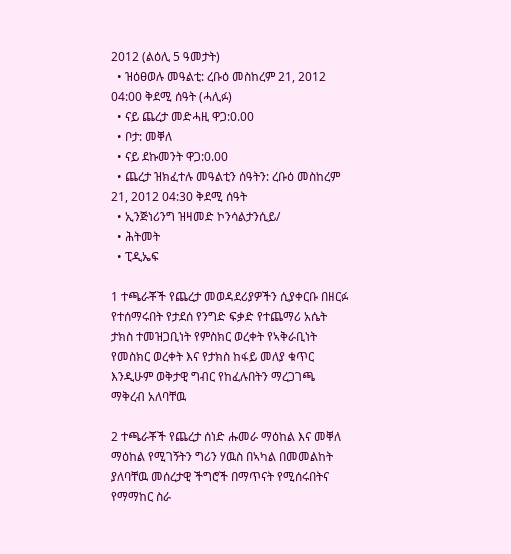2012 (ልዕሊ 5 ዓመታት)
  • ዝዕፀወሉ መዓልቲ: ረቡዕ መስከረም 21, 2012 04:00 ቅደሚ ሰዓት (ሓሊፉ)
  • ናይ ጨረታ መድሓዚ ዋጋ:0.00
  • ቦታ: መቐለ
  • ናይ ደኩመንት ዋጋ:0.00
  • ጨረታ ዝክፈተሉ መዓልቲን ሰዓትን: ረቡዕ መስከረም 21, 2012 04:30 ቅደሚ ሰዓት
  • ኢንጅነሪንግ ዝዛመድ ኮንሳልታንሲይ/
  • ሕትመት
  • ፒዲኤፍ

1 ተጫራቾች የጨረታ መወዳደሪያዎችን ሲያቀርቡ በዘርፉ የተሰማሩበት የታደሰ የንግድ ፍቃድ የተጨማሪ አሴት ታክስ ተመዝጋቢነት የምስክር ወረቀት የኣቅራቢነት የመስክር ወረቀት እና የታክስ ከፋይ መለያ ቁጥር እንዲሁም ወቅታዊ ግብር የከፈሉበትን ማረጋገጫ ማቅረብ አለባቸዉ

2 ተጫራቾች የጨረታ ሰነድ ሑመራ ማዕከል እና መቐለ ማዕከል የሚገኝትን ግሪን ሃዉስ በኣካል በመመልከት ያለባቸዉ መሰረታዊ ችግሮች በማጥናት የሚሰሩበትና የማማከር ስራ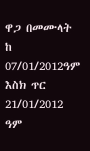ዋጋ በመሙላት  ከ 07/01/2012ዓም እስክ ጥር 21/01/2012 ዓም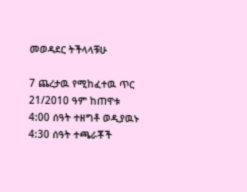መወዳደር ትችላላቹሁ

7 ጨረታዉ የሚከፈተዉ ጥር 21/2010 ዓም ከጠዋቱ 4:00 ሰዓት ተዘግቶ ወዲያዉኑ 4:30 ሰዓት ተጫራቾች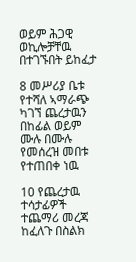ወይም ሕጋዊ ወኪሎቻቸዉ በተገኙበት ይከፈታ

8 መሥሪያ ቤቱ የተሻለ ኣማራጭ ካገኘ ጨረታዉን በከፊል ወይም ሙሉ በሙሉ የመሰረዝ መበቱ የተጠበቀ ነዉ

10 የጨረታዉ ተሳታፊዎች ተጨማሪ መረጃ ከፈለጉ በስልክ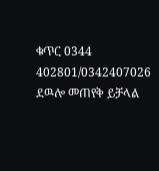ቁጥር 0344 402801/0342407026 ደዉሎ መጠየቅ ይቻላል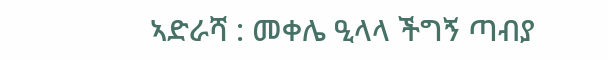ኣድራሻ : መቀሌ ዒላላ ችግኝ ጣብያ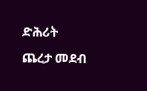ድሕሪት
ጨረታ መደብ